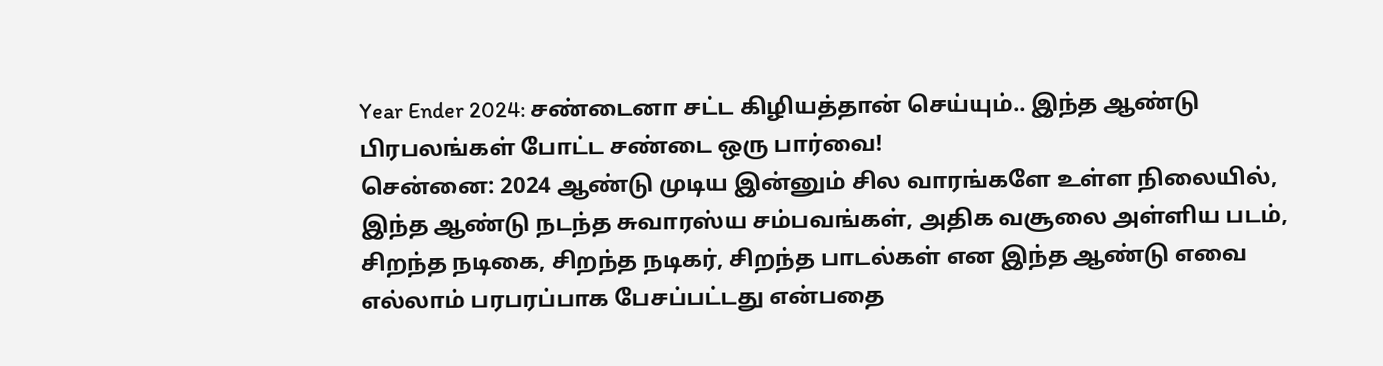Year Ender 2024: சண்டைனா சட்ட கிழியத்தான் செய்யும்.. இந்த ஆண்டு பிரபலங்கள் போட்ட சண்டை ஒரு பார்வை!
சென்னை: 2024 ஆண்டு முடிய இன்னும் சில வாரங்களே உள்ள நிலையில், இந்த ஆண்டு நடந்த சுவாரஸ்ய சம்பவங்கள், அதிக வசூலை அள்ளிய படம், சிறந்த நடிகை, சிறந்த நடிகர், சிறந்த பாடல்கள் என இந்த ஆண்டு எவை எல்லாம் பரபரப்பாக பேசப்பட்டது என்பதை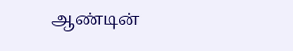ஆண்டின்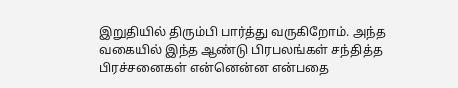இறுதியில் திரும்பி பார்த்து வருகிறோம். அந்த வகையில் இந்த ஆண்டு பிரபலங்கள் சந்தித்த பிரச்சனைகள் என்னென்ன என்பதை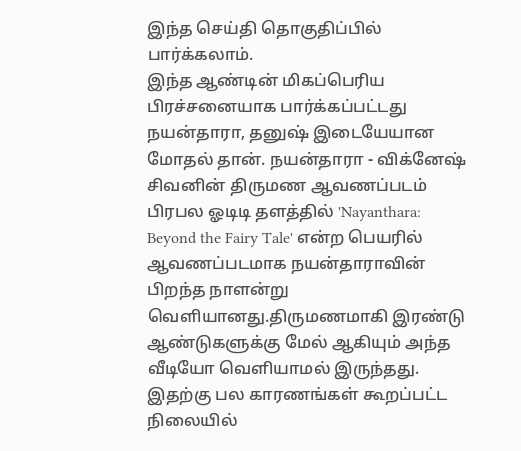இந்த செய்தி தொகுதிப்பில் பார்க்கலாம்.
இந்த ஆண்டின் மிகப்பெரிய பிரச்சனையாக பார்க்கப்பட்டது நயன்தாரா, தனுஷ் இடையேயான மோதல் தான். நயன்தாரா - விக்னேஷ் சிவனின் திருமண ஆவணப்படம் பிரபல ஓடிடி தளத்தில் 'Nayanthara: Beyond the Fairy Tale' என்ற பெயரில் ஆவணப்படமாக நயன்தாராவின் பிறந்த நாளன்று வெளியானது.திருமணமாகி இரண்டு ஆண்டுகளுக்கு மேல் ஆகியும் அந்த வீடியோ வெளியாமல் இருந்தது. இதற்கு பல காரணங்கள் கூறப்பட்ட நிலையில்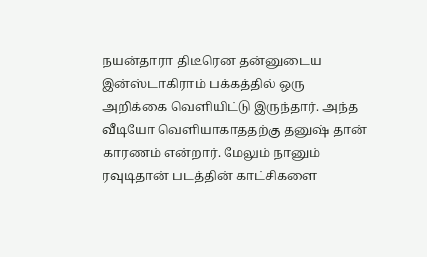நயன்தாரா திடீரென தன்னுடைய இன்ஸ்டாகிராம் பக்கத்தில் ஒரு அறிக்கை வெளியிட்டு இருந்தார். அந்த வீடியோ வெளியாகாததற்கு தனுஷ் தான் காரணம் என்றார். மேலும் நானும் ரவுடிதான் படத்தின் காட்சிகளை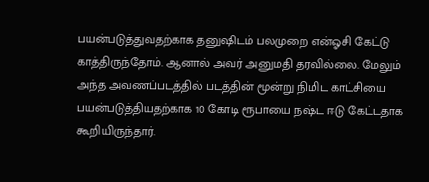பயன்படுத்துவதற்காக தனுஷிடம் பலமுறை என்ஓசி கேட்டு காத்திருந்தோம். ஆனால் அவர் அனுமதி தரவில்லை. மேலும் அந்த அவணப்படத்தில் படத்தின் மூன்று நிமிட காட்சியை பயன்படுத்தியதற்காக 10 கோடி ரூபாயை நஷ்ட ஈடு கேட்டதாக கூறியிருந்தார்.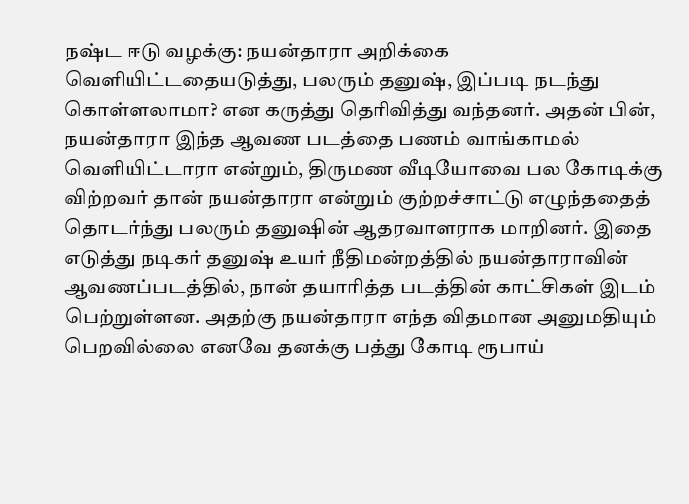நஷ்ட ஈடு வழக்கு: நயன்தாரா அறிக்கை வெளியிட்டதையடுத்து, பலரும் தனுஷ், இப்படி நடந்து கொள்ளலாமா? என கருத்து தெரிவித்து வந்தனர். அதன் பின், நயன்தாரா இந்த ஆவண படத்தை பணம் வாங்காமல் வெளியிட்டாரா என்றும், திருமண வீடியோவை பல கோடிக்கு விற்றவர் தான் நயன்தாரா என்றும் குற்றச்சாட்டு எழுந்ததைத் தொடர்ந்து பலரும் தனுஷின் ஆதரவாளராக மாறினர். இதை எடுத்து நடிகர் தனுஷ் உயர் நீதிமன்றத்தில் நயன்தாராவின் ஆவணப்படத்தில், நான் தயாரித்த படத்தின் காட்சிகள் இடம் பெற்றுள்ளன. அதற்கு நயன்தாரா எந்த விதமான அனுமதியும் பெறவில்லை எனவே தனக்கு பத்து கோடி ரூபாய்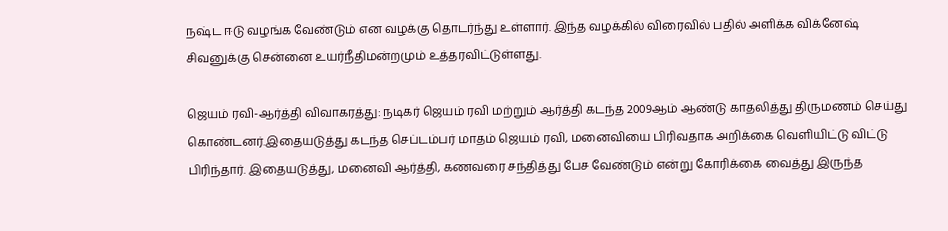நஷ்ட ஈடு வழங்க வேண்டும் என வழக்கு தொடர்ந்து உள்ளார். இந்த வழக்கில் விரைவில் பதில் அளிக்க விக்னேஷ் சிவனுக்கு சென்னை உயர்நீதிமன்றமும் உத்தரவிட்டுள்ளது.

ஜெயம் ரவி-ஆர்த்தி விவாகரத்து: நடிகர் ஜெயம் ரவி மற்றும் ஆர்த்தி கடந்த 2009ஆம் ஆண்டு காதலித்து திருமணம் செய்து கொண்டனர்.இதையடுத்து கடந்த செப்டம்பர் மாதம் ஜெயம் ரவி, மனைவியை பிரிவதாக அறிக்கை வெளியிட்டு விட்டு பிரிந்தார். இதையடுத்து, மனைவி ஆர்த்தி, கணவரை சந்தித்து பேச வேண்டும் என்று கோரிக்கை வைத்து இருந்த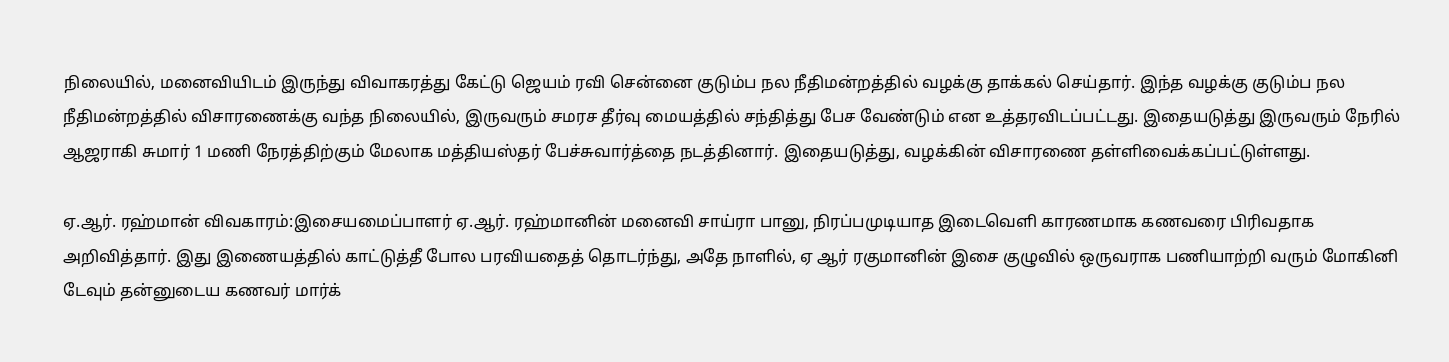நிலையில், மனைவியிடம் இருந்து விவாகரத்து கேட்டு ஜெயம் ரவி சென்னை குடும்ப நல நீதிமன்றத்தில் வழக்கு தாக்கல் செய்தார். இந்த வழக்கு குடும்ப நல நீதிமன்றத்தில் விசாரணைக்கு வந்த நிலையில், இருவரும் சமரச தீர்வு மையத்தில் சந்தித்து பேச வேண்டும் என உத்தரவிடப்பட்டது. இதையடுத்து இருவரும் நேரில் ஆஜராகி சுமார் 1 மணி நேரத்திற்கும் மேலாக மத்தியஸ்தர் பேச்சுவார்த்தை நடத்தினார். இதையடுத்து, வழக்கின் விசாரணை தள்ளிவைக்கப்பட்டுள்ளது.

ஏ.ஆர். ரஹ்மான் விவகாரம்:இசையமைப்பாளர் ஏ.ஆர். ரஹ்மானின் மனைவி சாய்ரா பானு, நிரப்பமுடியாத இடைவெளி காரணமாக கணவரை பிரிவதாக அறிவித்தார். இது இணையத்தில் காட்டுத்தீ போல பரவியதைத் தொடர்ந்து, அதே நாளில், ஏ ஆர் ரகுமானின் இசை குழுவில் ஒருவராக பணியாற்றி வரும் மோகினி டேவும் தன்னுடைய கணவர் மார்க்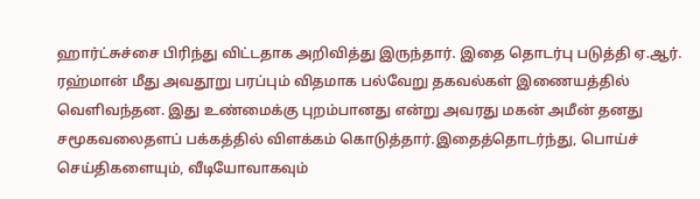ஹார்ட்சுச்சை பிரிந்து விட்டதாக அறிவித்து இருந்தார். இதை தொடர்பு படுத்தி ஏ.ஆர். ரஹ்மான் மீது அவதூறு பரப்பும் விதமாக பல்வேறு தகவல்கள் இணையத்தில் வெளிவந்தன. இது உண்மைக்கு புறம்பானது என்று அவரது மகன் அமீன் தனது சமூகவலைதளப் பக்கத்தில் விளக்கம் கொடுத்தார்.இதைத்தொடர்ந்து, பொய்ச் செய்திகளையும், வீடியோவாகவும்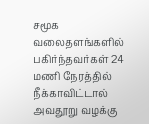சமூக வலைதளங்களில் பகிர்ந்தவர்கள் 24 மணி நேரத்தில் நீக்காவிட்டால் அவதூறு வழக்கு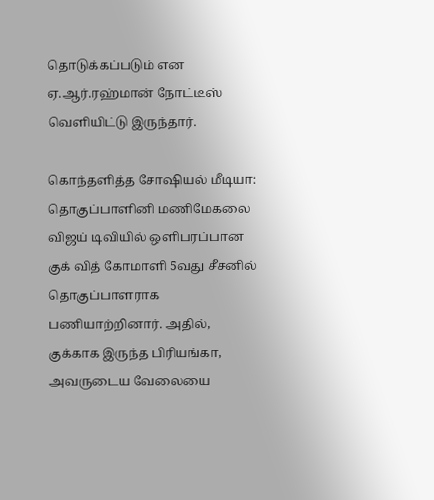தொடுக்கப்படும் என ஏ.ஆர்.ரஹ்மான் நோட்டீஸ் வெளியிட்டு இருந்தார்.

கொந்தளித்த சோஷியல் மீடியா: தொகுப்பாளினி மணிமேகலை விஜய் டிவியில் ஒளிபரப்பான குக் வித் கோமாளி 5வது சீசனில் தொகுப்பாளராக பணியாற்றினார். அதில், குக்காக இருந்த பிரியங்கா, அவருடைய வேலையை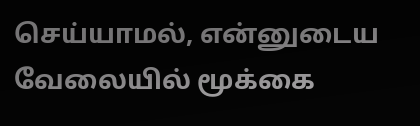செய்யாமல், என்னுடைய வேலையில் மூக்கை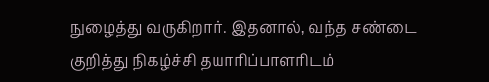நுழைத்து வருகிறார். இதனால், வந்த சண்டை குறித்து நிகழ்ச்சி தயாரிப்பாளரிடம்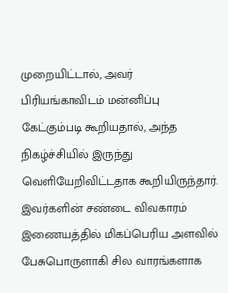முறையிட்டால், அவர் பிரியங்காவிடம் மன்னிப்பு கேட்கும்படி கூறியதால், அந்த நிகழ்ச்சியில் இருந்து வெளியேறிவிட்டதாக கூறியிருந்தார். இவர்களின் சண்டை விவகாரம் இணையத்தில் மிகப்பெரிய அளவில் பேசுபொருளாகி சில வாரங்களாக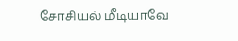சோசியல் மீடியாவே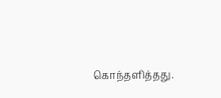கொந்தளித்தது.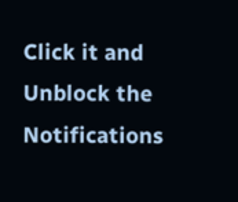Click it and Unblock the Notifications